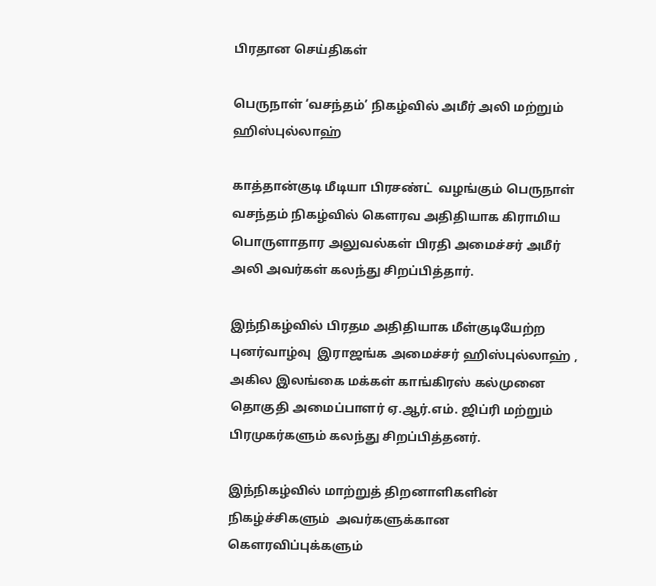பிரதான செய்திகள்

பெருநாள் ‘வசந்தம்’ நிகழ்வில் அமீர் அலி மற்றும் ஹிஸ்புல்லாஹ்

காத்தான்குடி மீடியா பிரசண்ட்  வழங்கும் பெருநாள்  வசந்தம் நிகழ்வில் கெளரவ அதிதியாக கிராமிய பொருளாதார அலுவல்கள் பிரதி அமைச்சர் அமீர் அலி அவர்கள் கலந்து சிறப்பித்தார்.

இந்நிகழ்வில் பிரதம அதிதியாக மீள்குடியேற்ற   புனர்வாழ்வு  இராஜங்க அமைச்சர் ஹிஸ்புல்லாஹ் , அகில இலங்கை மக்கள் காங்கிரஸ் கல்முனை தொகுதி அமைப்பாளர் ஏ.ஆர்.எம். ஜிப்ரி மற்றும் பிரமுகர்களும் கலந்து சிறப்பித்தனர்.

இந்நிகழ்வில் மாற்றுத் திறனாளிகளின் நிகழ்ச்சிகளும்  அவர்களுக்கான கெளரவிப்புக்களும்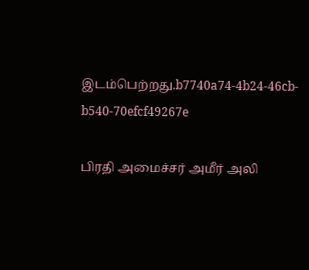இடம்பெற்றது.b7740a74-4b24-46cb-b540-70efcf49267e

பிரதி அமைச்சர் அமீர் அலி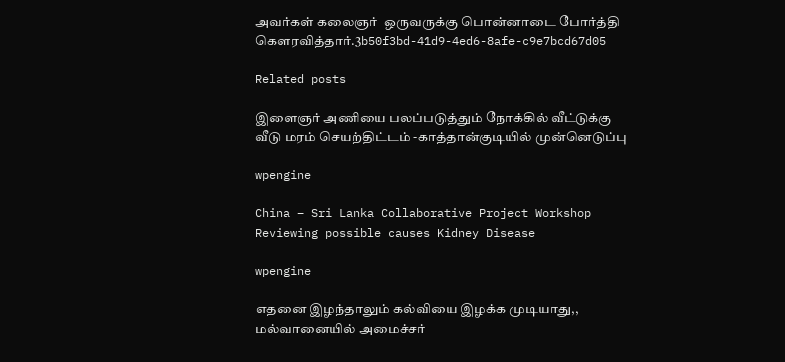அவர்கள் கலைஞர்  ஒருவருக்கு பொன்னாடை போர்த்தி கெளரவித்தார்.3b50f3bd-41d9-4ed6-8afe-c9e7bcd67d05

Related posts

இளைஞர் அணியை பலப்படுத்தும் நோக்கில் வீட்டுக்கு வீடு மரம் செயற்திட்டம் -காத்தான்குடியில் முன்னெடுப்பு

wpengine

China – Sri Lanka Collaborative Project Workshop Reviewing possible causes Kidney Disease

wpengine

எதனை இழந்தாலும் கல்வியை இழக்க முடியாது,, மல்வானையில் அமைச்சர்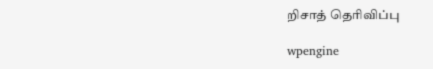றிசாத் தெரிவிப்பு

wpengine